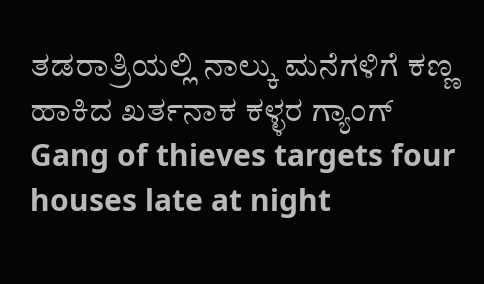ತಡರಾತ್ರಿಯಲ್ಲಿ ನಾಲ್ಕು ಮನೆಗಳಿಗೆ ಕಣ್ಣ ಹಾಕಿದ ಖರ್ತನಾಕ ಕಳ್ಳರ ಗ್ಯಾಂಗ್
Gang of thieves targets four houses late at night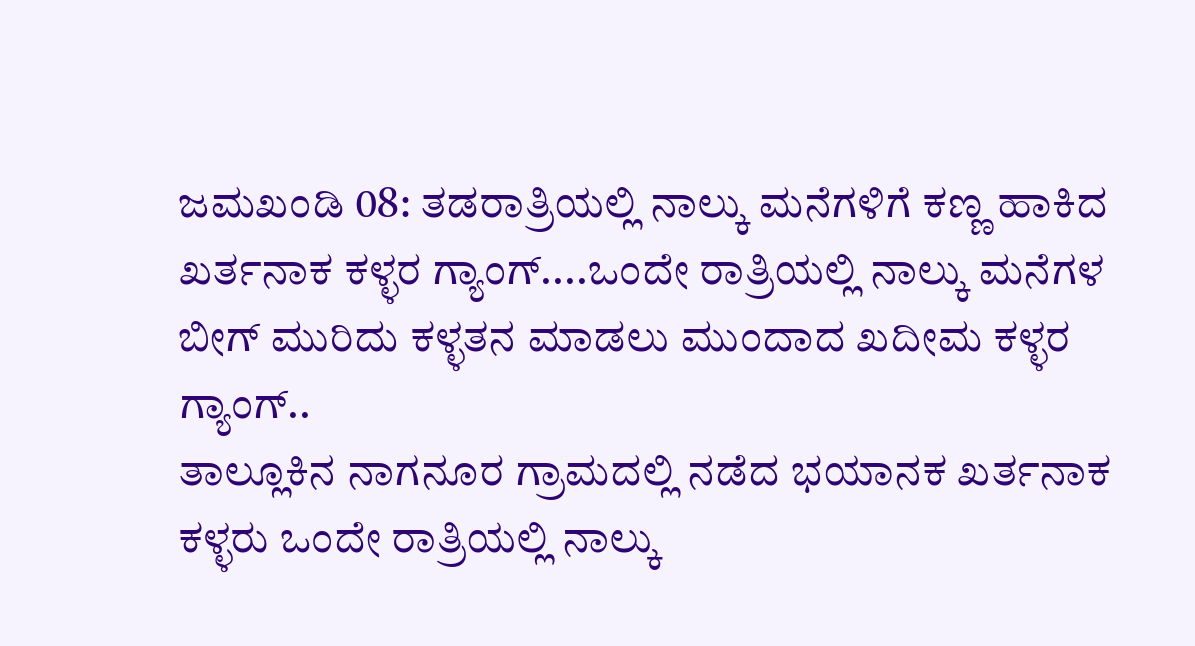ಜಮಖಂಡಿ 08: ತಡರಾತ್ರಿಯಲ್ಲಿ ನಾಲ್ಕು ಮನೆಗಳಿಗೆ ಕಣ್ಣ ಹಾಕಿದ ಖರ್ತನಾಕ ಕಳ್ಳರ ಗ್ಯಾಂಗ್....ಒಂದೇ ರಾತ್ರಿಯಲ್ಲಿ ನಾಲ್ಕು ಮನೆಗಳ ಬೀಗ್ ಮುರಿದು ಕಳ್ಳತನ ಮಾಡಲು ಮುಂದಾದ ಖದೀಮ ಕಳ್ಳರ ಗ್ಯಾಂಗ್..
ತಾಲ್ಲೂಕಿನ ನಾಗನೂರ ಗ್ರಾಮದಲ್ಲಿ ನಡೆದ ಭಯಾನಕ ಖರ್ತನಾಕ ಕಳ್ಳರು ಒಂದೇ ರಾತ್ರಿಯಲ್ಲಿ ನಾಲ್ಕು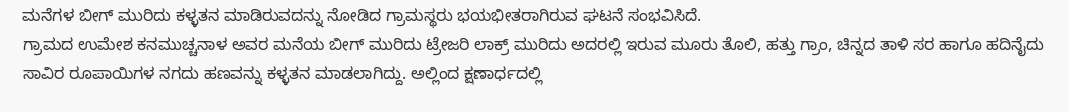ಮನೆಗಳ ಬೀಗ್ ಮುರಿದು ಕಳ್ಳತನ ಮಾಡಿರುವದನ್ನು ನೋಡಿದ ಗ್ರಾಮಸ್ಥರು ಭಯಭೀತರಾಗಿರುವ ಘಟನೆ ಸಂಭವಿಸಿದೆ.
ಗ್ರಾಮದ ಉಮೇಶ ಕನಮುಚ್ಚನಾಳ ಅವರ ಮನೆಯ ಬೀಗ್ ಮುರಿದು ಟ್ರೇಜರಿ ಲಾಕ್ರ್ ಮುರಿದು ಅದರಲ್ಲಿ ಇರುವ ಮೂರು ತೊಲಿ, ಹತ್ತು ಗ್ರಾಂ, ಚಿನ್ನದ ತಾಳಿ ಸರ ಹಾಗೂ ಹದಿನೈದು ಸಾವಿರ ರೂಪಾಯಿಗಳ ನಗದು ಹಣವನ್ನು ಕಳ್ಳತನ ಮಾಡಲಾಗಿದ್ದು. ಅಲ್ಲಿಂದ ಕ್ಷಣಾರ್ಧದಲ್ಲಿ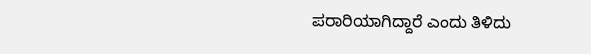ಪರಾರಿಯಾಗಿದ್ದಾರೆ ಎಂದು ತಿಳಿದು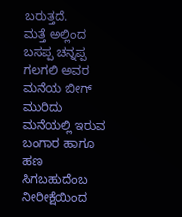ಬರುತ್ತದೆ.
ಮತ್ತೆ ಅಲ್ಲಿಂದ ಬಸಪ್ಪ ಚನ್ನಪ್ಪ ಗಲಗಲಿ ಅವರ ಮನೆಯ ಬೀಗ್ ಮುರಿದು ಮನೆಯಲ್ಲಿ ಇರುವ ಬಂಗಾರ ಹಾಗೂ ಹಣ ಸಿಗಬಹುದೆಂಬ ನೀರೀಕ್ಷೆಯಿಂದ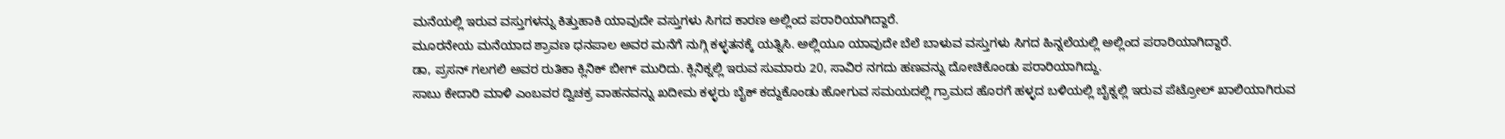ಮನೆಯಲ್ಲಿ ಇರುವ ವಸ್ತುಗಳನ್ನು ಕಿತ್ತುಹಾಕಿ ಯಾವುದೇ ವಸ್ತುಗಳು ಸಿಗದ ಕಾರಣ ಅಲ್ಲಿಂದ ಪರಾರಿಯಾಗಿದ್ದಾರೆ.
ಮೂರನೇಯ ಮನೆಯಾದ ಶ್ರಾವಣ ಧನಪಾಲ ಅವರ ಮನೆಗೆ ನುಗ್ಗಿ ಕಳ್ಳತನಕ್ಕೆ ಯತ್ನಿಸಿ. ಅಲ್ಲಿಯೂ ಯಾವುದೇ ಬೆಲೆ ಬಾಳುವ ವಸ್ತುಗಳು ಸಿಗದ ಹಿನ್ನಲೆಯಲ್ಲಿ ಅಲ್ಲಿಂದ ಪರಾರಿಯಾಗಿದ್ದಾರೆ.
ಡಾ, ಪ್ರಸನ್ ಗಲಗಲಿ ಅವರ ರುತಿಕಾ ಕ್ಲಿನಿಕ್ ಬೀಗ್ ಮುರಿದು. ಕ್ಲಿನಿಕ್ನಲ್ಲಿ ಇರುವ ಸುಮಾರು 20, ಸಾವಿರ ನಗದು ಹಣವನ್ನು ದೋಚಿಕೊಂಡು ಪರಾರಿಯಾಗಿದ್ದು.
ಸಾಬು ಕೇದಾರಿ ಮಾಳಿ ಎಂಬವರ ದ್ವಿಚಕ್ರ ವಾಹನವನ್ನು ಖದೀಮ ಕಳ್ಳರು ಬೈಕ್ ಕದ್ದುಕೊಂಡು ಹೋಗುವ ಸಮಯದಲ್ಲಿ ಗ್ರಾಮದ ಹೊರಗೆ ಹಳ್ಳದ ಬಳಿಯಲ್ಲಿ ಬೈಕ್ನಲ್ಲಿ ಇರುವ ಪೆಟ್ರೋಲ್ ಖಾಲಿಯಾಗಿರುವ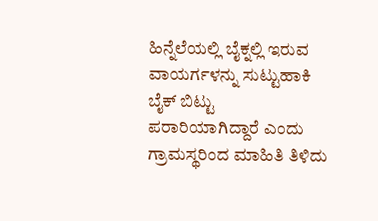ಹಿನ್ನೆಲೆಯಲ್ಲಿ ಬೈಕ್ನಲ್ಲಿ ಇರುವ ವಾಯರ್ಗಳನ್ನು ಸುಟ್ಟುಹಾಕಿ ಬೈಕ್ ಬಿಟ್ಟು ಪರಾರಿಯಾಗಿದ್ದಾರೆ ಎಂದು ಗ್ರಾಮಸ್ಥರಿಂದ ಮಾಹಿತಿ ತಿಳಿದು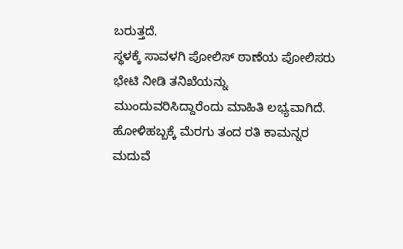ಬರುತ್ತದೆ.
ಸ್ಥಳಕ್ಕೆ ಸಾವಳಗಿ ಪೋಲಿಸ್ ಠಾಣೆಯ ಪೋಲಿಸರು ಭೇಟಿ ನೀಡಿ ತನಿಖೆಯನ್ನು ಮುಂದುವರಿಸಿದ್ದಾರೆಂದು ಮಾಹಿತಿ ಲಭ್ಯವಾಗಿದೆ.
ಹೋಳಿಹಬ್ಬಕ್ಕೆ ಮೆರಗು ತಂದ ರತಿ ಕಾಮನ್ನರ ಮದುವೆ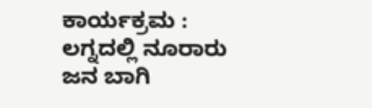ಕಾರ್ಯಕ್ರಮ : ಲಗ್ನದಲ್ಲಿ ನೂರಾರು ಜನ ಬಾಗಿ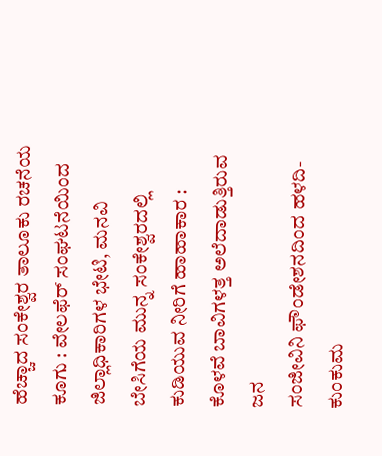ಹೆಚ್ಚಾದ ಸಂಕೇಶ್ವರ ತಾಲೂಕು ರಚನೆಯ ಕೂಗು : ವೇಲಫೆರ್ ಸಂಘಟನೆಯಿಂದ ಜಿಲ್ಲಾಧಿಕಾರಿಗಳ ಭೇಟಿ, ಮನವಿ
ಬೇಸಿಗೆಯ ಮುನ್ನ ಸಂಕೇಶ್ವರದಲ್ಲಿ ಕುಡಿಯುವ ನೀರಿಗೆ ಹಾಹಾಕಾರ : ಕೊಳವೆ ಬಾವಿಗಳತ್ತ ಅಲೆದಾಡುತ್ತಿರುವ ಜನ
ಸಂಜೀವಿನಿ ಫೌಂಡೇಶನದಿಂದ ಹಳದಿ-ಕುಂಕುಮ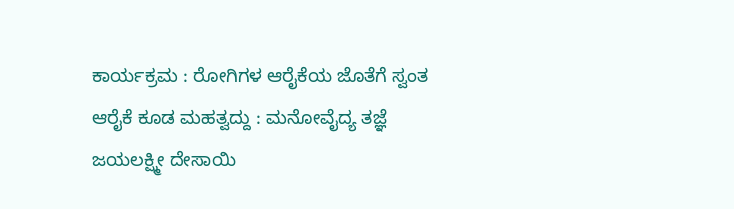ಕಾರ್ಯಕ್ರಮ : ರೋಗಿಗಳ ಆರೈಕೆಯ ಜೊತೆಗೆ ಸ್ವಂತ ಆರೈಕೆ ಕೂಡ ಮಹತ್ವದ್ದು : ಮನೋವೈದ್ಯ ತಜ್ಞೆ ಜಯಲಕ್ಷ್ಮೀ ದೇಸಾಯಿ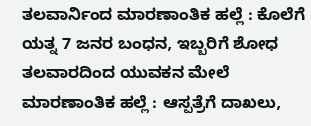ತಲವಾರ್ನಿಂದ ಮಾರಣಾಂತಿಕ ಹಲ್ಲೆ : ಕೊಲೆಗೆ ಯತ್ನ 7 ಜನರ ಬಂಧನ, ಇಬ್ಬರಿಗೆ ಶೋಧ
ತಲವಾರದಿಂದ ಯುವಕನ ಮೇಲೆ ಮಾರಣಾಂತಿಕ ಹಲ್ಲೆ : ಆಸ್ಪತ್ರೆಗೆ ದಾಖಲು,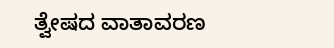ತ್ವೇಷದ ವಾತಾವರಣ